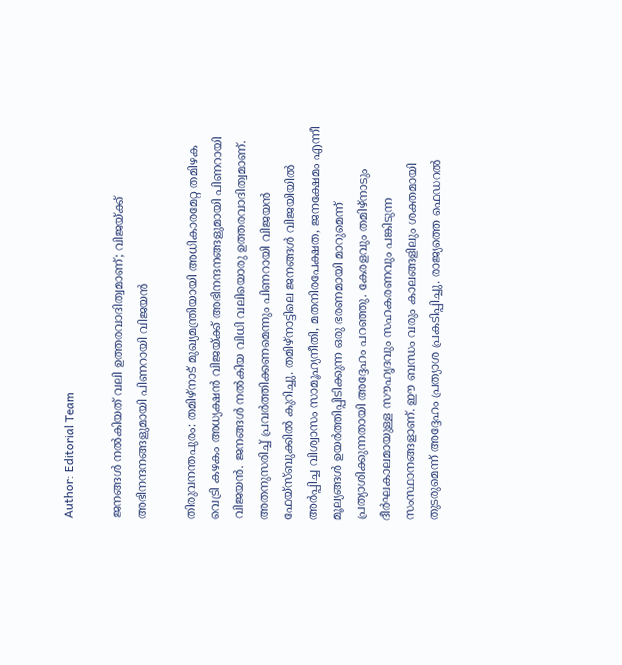Author: Editorial Team

ജനങ്ങൾ നൽകിയത് വലി ഉത്തരവാദിത്വമാണ്; വിജയ്ക്ക് അഭിനന്ദനങ്ങളുമായി പിണറായി വിജയൻ

തിരുവനന്തപുരം: തമിഴ്നാട് മുഖ്യമന്ത്രിയായി അധികാരമേറ്റ തമിഴക വെട്രി കഴകം അധ്യക്ഷൻ വിജയ്ക്ക് അഭിനന്ദനങ്ങളുമായി പിണറായി വിജയൻ. ജനങ്ങൾ നൽകിയ വിധി വലിയൊരു ഉത്തരവാദിത്വമാണ്. അതനുസരിച്ച് പ്രവർത്തിക്കണമെന്നും പിണറായി വിജയൻ ഫേയ്സ്ബുക്കിൽ കുറിച്ചു. തമിഴ്നാട്ടിലെ ജനങ്ങൾ വിജയിയിൽ അർപ്പിച്ച വിശ്വാസം സാമൂഹ്യനീതി, മതനിരപേക്ഷത, ജനക്ഷേമം എന്നീ മൂല്യങ്ങൾ ഉയർത്തിപ്പിടിക്കുന്ന ഒരു ഭരണമായി മാറുമെന്ന് പ്രത്യാശിക്കുന്നതായി അദ്ദേഹം പറഞ്ഞു. കേരളവും തമിഴ്നാടും ദീർഘകാലമായുള്ള സൗഹൃദവും സഹകരണവും പങ്കിടുന്ന സംസ്ഥാനങ്ങളാണ്. ഈ ബന്ധം വരും കാലങ്ങളിലും ശക്തമായി തുടരുമെന്ന് അദ്ദേഹം പ്രത്യാശ പ്രകടിപ്പിച്ചു. രാജ്യത്തെ ഫെഡറൽ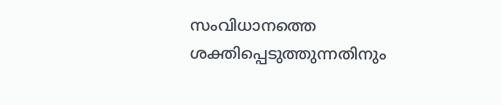സംവിധാനത്തെ ശക്തിപ്പെടുത്തുന്നതിനും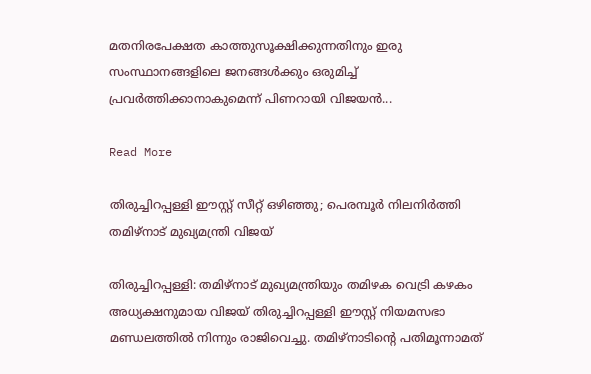മതനിരപേക്ഷത കാത്തുസൂക്ഷിക്കുന്നതിനും ഇരു സംസ്ഥാനങ്ങളിലെ ജനങ്ങൾക്കും ഒരുമിച്ച് പ്രവർത്തിക്കാനാകുമെന്ന് പിണറായി വിജയൻ...

Read More

തിരുച്ചിറപ്പള്ളി ഈസ്റ്റ് സീറ്റ് ഒഴിഞ്ഞു; പെരമ്പൂർ നിലനിർത്തി തമിഴ്നാട് മുഖ്യമന്ത്രി വിജയ്

തിരുച്ചിറപ്പള്ളി: തമിഴ്‌നാട് മുഖ്യമന്ത്രിയും തമിഴക വെട്രി കഴകം അധ്യക്ഷനുമായ വിജയ് തിരുച്ചിറപ്പള്ളി ഈസ്റ്റ് നിയമസഭാ മണ്ഡലത്തിൽ നിന്നും രാജിവെച്ചു. തമിഴ്‌നാടിന്‍റെ പതിമൂന്നാമത്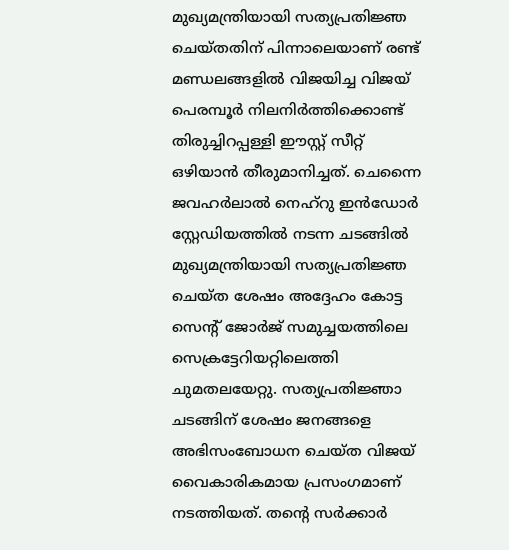മുഖ്യമന്ത്രിയായി സത്യപ്രതിജ്ഞ ചെയ്തതിന് പിന്നാലെയാണ് രണ്ട് മണ്ഡലങ്ങളിൽ വിജയിച്ച വിജയ് പെരമ്പൂർ നിലനിർത്തിക്കൊണ്ട് തിരുച്ചിറപ്പള്ളി ഈസ്റ്റ് സീറ്റ് ഒഴിയാൻ തീരുമാനിച്ചത്. ചെന്നൈ ജവഹർലാൽ നെഹ്‌റു ഇൻഡോർ സ്റ്റേഡിയത്തിൽ നടന്ന ചടങ്ങിൽ മുഖ്യമന്ത്രിയായി സത്യപ്രതിജ്ഞ ചെയ്ത ശേഷം അദ്ദേഹം കോട്ട സെന്‍റ് ജോർജ് സമുച്ചയത്തിലെ സെക്രട്ടേറിയറ്റിലെത്തി ചുമതലയേറ്റു. സത്യപ്രതിജ്ഞാ ചടങ്ങിന് ശേഷം ജനങ്ങളെ അഭിസംബോധന ചെയ്ത വിജയ് വൈകാരികമായ പ്രസംഗമാണ് നടത്തിയത്. തന്‍റെ സർക്കാർ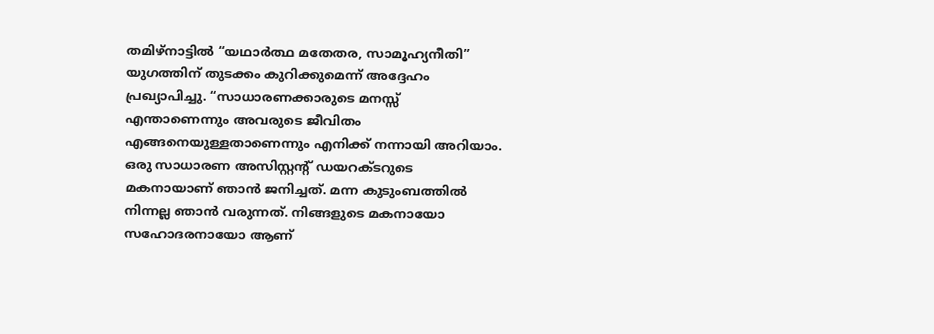തമിഴ്‌നാട്ടിൽ “യഥാർത്ഥ മതേതര, സാമൂഹ്യനീതി” യുഗത്തിന് തുടക്കം കുറിക്കുമെന്ന് അദ്ദേഹം പ്രഖ്യാപിച്ചു. “സാധാരണക്കാരുടെ മനസ്സ് എന്താണെന്നും അവരുടെ ജീവിതം എങ്ങനെയുള്ളതാണെന്നും എനിക്ക് നന്നായി അറിയാം. ഒരു സാധാരണ അസിസ്റ്റന്‍റ് ഡയറക്ടറുടെ മകനായാണ് ഞാൻ ജനിച്ചത്. മന്ന കുടുംബത്തിൽ നിന്നല്ല ഞാൻ വരുന്നത്. നിങ്ങളുടെ മകനായോ സഹോദരനായോ ആണ്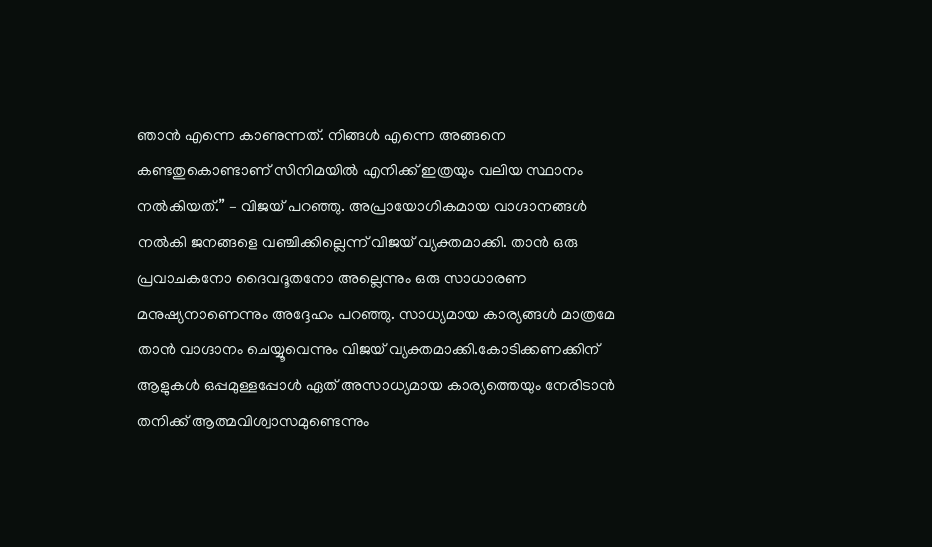ഞാൻ എന്നെ കാണുന്നത്. നിങ്ങൾ എന്നെ അങ്ങനെ കണ്ടതുകൊണ്ടാണ് സിനിമയിൽ എനിക്ക് ഇത്രയും വലിയ സ്ഥാനം നൽകിയത്.” – വിജയ് പറഞ്ഞു. അപ്രായോഗികമായ വാഗ്ദാനങ്ങൾ നൽകി ജനങ്ങളെ വഞ്ചിക്കില്ലെന്ന് വിജയ് വ്യക്തമാക്കി. താൻ ഒരു പ്രവാചകനോ ദൈവദൂതനോ അല്ലെന്നും ഒരു സാധാരണ മനുഷ്യനാണെന്നും അദ്ദേഹം പറഞ്ഞു. സാധ്യമായ കാര്യങ്ങൾ മാത്രമേ താൻ വാഗ്ദാനം ചെയ്യൂവെന്നും വിജയ് വ്യക്തമാക്കി.കോടിക്കണക്കിന് ആളുകൾ ഒപ്പമുള്ളപ്പോൾ ഏത് അസാധ്യമായ കാര്യത്തെയും നേരിടാൻ തനിക്ക് ആത്മവിശ്വാസമുണ്ടെന്നും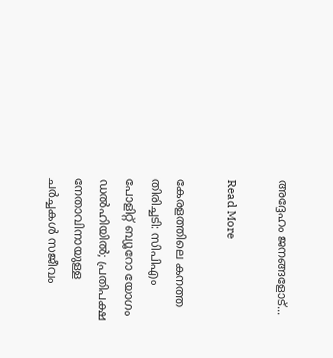അദ്ദേഹം ജനങ്ങളോട്...

Read More

കേരളത്തിലെ കനത്ത തിരിച്ചടി: സിപിഎം പോളിറ്റ് ബ്യൂറോ യോഗം ഡൽഹിയിൽ; പ്രതിപക്ഷ നേതാവിനായുള്ള ചർച്ചകൾ സജീവം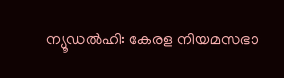ന്യൂഡൽഹി: കേരള നിയമസഭാ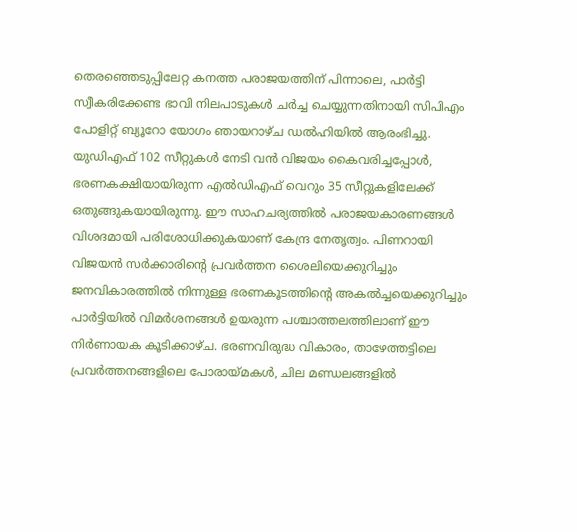തെരഞ്ഞെടുപ്പിലേറ്റ കനത്ത പരാജയത്തിന് പിന്നാലെ, പാർട്ടി സ്വീകരിക്കേണ്ട ഭാവി നിലപാടുകൾ ചർച്ച ചെയ്യുന്നതിനായി സിപിഎം പോളിറ്റ് ബ്യൂറോ യോഗം ഞായറാഴ്ച ഡൽഹിയിൽ ആരംഭിച്ചു. യുഡിഎഫ് 102 സീറ്റുകൾ നേടി വൻ വിജയം കൈവരിച്ചപ്പോൾ, ഭരണകക്ഷിയായിരുന്ന എൽഡിഎഫ് വെറും 35 സീറ്റുകളിലേക്ക് ഒതുങ്ങുകയായിരുന്നു. ഈ സാഹചര്യത്തിൽ പരാജയകാരണങ്ങൾ വിശദമായി പരിശോധിക്കുകയാണ് കേന്ദ്ര നേതൃത്വം. പിണറായി വിജയൻ സർക്കാരിന്‍റെ പ്രവർത്തന ശൈലിയെക്കുറിച്ചും ജനവികാരത്തിൽ നിന്നുള്ള ഭരണകൂടത്തിന്‍റെ അകൽച്ചയെക്കുറിച്ചും പാർട്ടിയിൽ വിമർശനങ്ങൾ ഉയരുന്ന പശ്ചാത്തലത്തിലാണ് ഈ നിർണായക കൂടിക്കാഴ്ച. ഭരണവിരുദ്ധ വികാരം, താഴേത്തട്ടിലെ പ്രവർത്തനങ്ങളിലെ പോരായ്മകൾ, ചില മണ്ഡലങ്ങളിൽ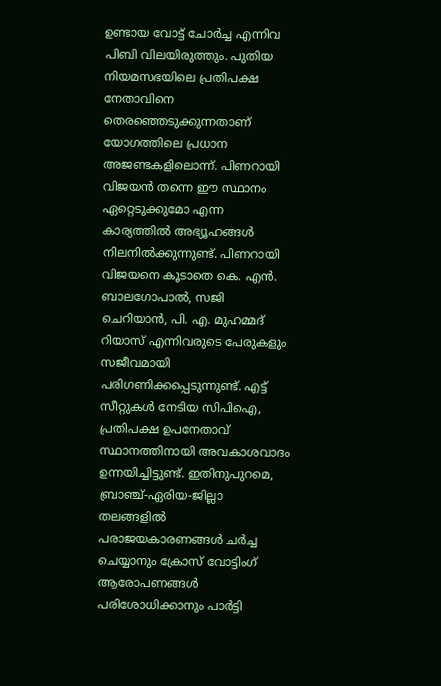ഉണ്ടായ വോട്ട് ചോർച്ച എന്നിവ പിബി വിലയിരുത്തും. പുതിയ നിയമസഭയിലെ പ്രതിപക്ഷ നേതാവിനെ തെരഞ്ഞെടുക്കുന്നതാണ് യോഗത്തിലെ പ്രധാന അജണ്ടകളിലൊന്ന്. പിണറായി വിജയൻ തന്നെ ഈ സ്ഥാനം ഏറ്റെടുക്കുമോ എന്ന കാര്യത്തിൽ അഭ്യൂഹങ്ങൾ നിലനിൽക്കുന്നുണ്ട്. പിണറായി വിജയനെ കൂടാതെ കെ. എൻ. ബാലഗോപാൽ, സജി ചെറിയാൻ, പി. എ. മുഹമ്മദ് റിയാസ് എന്നിവരുടെ പേരുകളും സജീവമായി പരിഗണിക്കപ്പെടുന്നുണ്ട്. എട്ട് സീറ്റുകൾ നേടിയ സിപിഐ, പ്രതിപക്ഷ ഉപനേതാവ് സ്ഥാനത്തിനായി അവകാശവാദം ഉന്നയിച്ചിട്ടുണ്ട്. ഇതിനുപുറമെ, ബ്രാഞ്ച്-ഏരിയ-ജില്ലാ തലങ്ങളിൽ പരാജയകാരണങ്ങൾ ചർച്ച ചെയ്യാനും ക്രോസ് വോട്ടിംഗ് ആരോപണങ്ങൾ പരിശോധിക്കാനും പാർട്ടി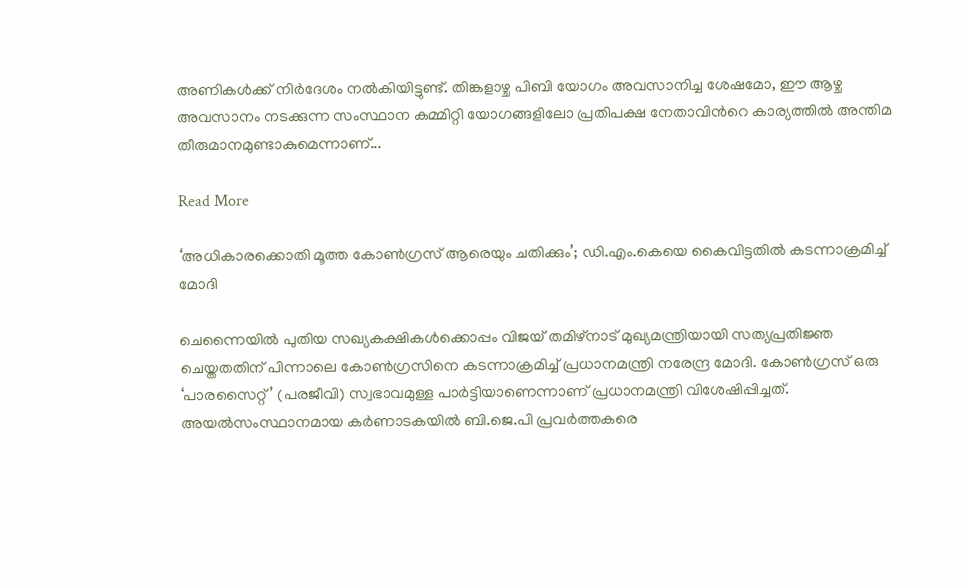അണികൾക്ക് നിർദേശം നൽകിയിട്ടുണ്ട്. തിങ്കളാഴ്ച പിബി യോഗം അവസാനിച്ച ശേഷമോ, ഈ ആഴ്ച അവസാനം നടക്കുന്ന സംസ്ഥാന കമ്മിറ്റി യോഗങ്ങളിലോ പ്രതിപക്ഷ നേതാവിന്‍റെ കാര്യത്തിൽ അന്തിമ തീരുമാനമുണ്ടാകുമെന്നാണ്...

Read More

‘അധികാരക്കൊതി മൂത്ത കോൺഗ്രസ് ആരെയും ചതിക്കും’; ഡി.എം.കെയെ കൈവിട്ടതിൽ കടന്നാക്രമിച്ച് മോദി

ചെന്നൈയിൽ പുതിയ സഖ്യകക്ഷികൾക്കൊപ്പം വിജയ് തമിഴ്നാട് മുഖ്യമന്ത്രിയായി സത്യപ്രതിജ്ഞ ചെയ്തതതിന് പിന്നാലെ കോൺഗ്രസിനെ കടന്നാക്രമിച്ച് പ്രധാനമന്ത്രി നരേന്ദ്ര മോദി. കോൺഗ്രസ് ഒരു ‘പാരസൈറ്റ്’ (പരജീവി) സ്വഭാവമുള്ള പാർട്ടിയാണെന്നാണ് പ്രധാനമന്ത്രി വിശേഷിപ്പിച്ചത്. അയൽസംസ്ഥാനമായ കർണാടകയിൽ ബി.ജെ.പി പ്രവർത്തകരെ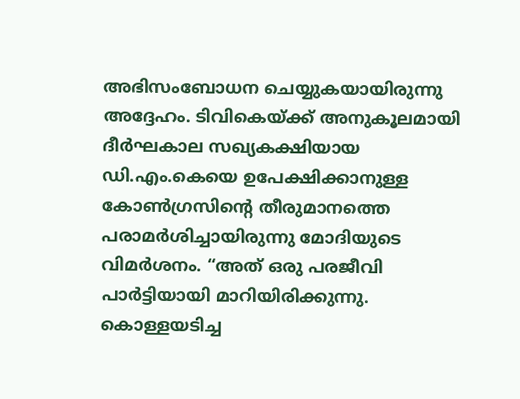അഭിസംബോധന ചെയ്യുകയായിരുന്നു അദ്ദേഹം. ടിവികെയ്ക്ക് അനുകൂലമായി ദീർഘകാല സഖ്യകക്ഷിയായ ഡി.എം.കെയെ ഉപേക്ഷിക്കാനുള്ള കോൺഗ്രസിന്റെ തീരുമാനത്തെ പരാമർശിച്ചായിരുന്നു മോദിയുടെ വിമർശനം. “അത് ഒരു പരജീവി പാർട്ടിയായി മാറിയിരിക്കുന്നു. കൊള്ളയടിച്ച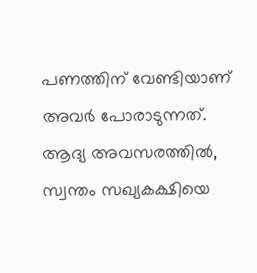പണത്തിന് വേണ്ടിയാണ് അവർ പോരാടുന്നത്. ആദ്യ അവസരത്തിൽ, സ്വന്തം സഖ്യകക്ഷിയെ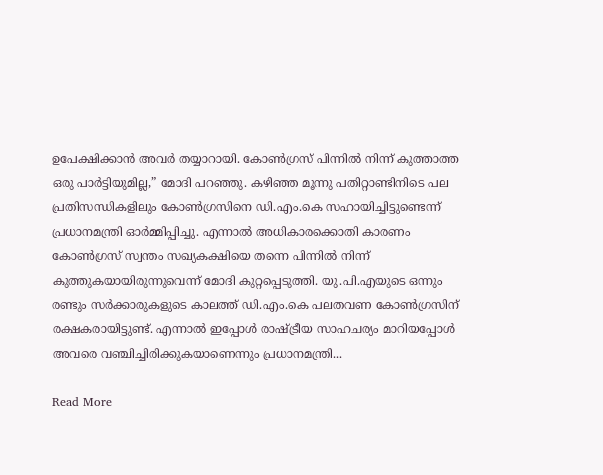ഉപേക്ഷിക്കാൻ അവർ തയ്യാറായി. കോൺഗ്രസ് പിന്നിൽ നിന്ന് കുത്താത്ത ഒരു പാർട്ടിയുമില്ല,” മോദി പറഞ്ഞു. കഴിഞ്ഞ മൂന്നു പതിറ്റാണ്ടിനിടെ പല പ്രതിസന്ധികളിലും കോൺഗ്രസിനെ ഡി.എം.കെ സഹായിച്ചിട്ടുണ്ടെന്ന് പ്രധാനമന്ത്രി ഓർമ്മിപ്പിച്ചു. എന്നാൽ അധികാരക്കൊതി കാരണം കോൺഗ്രസ് സ്വന്തം സഖ്യകക്ഷിയെ തന്നെ പിന്നിൽ നിന്ന് കുത്തുകയായിരുന്നുവെന്ന് മോദി കുറ്റപ്പെടുത്തി. യു.പി.എയുടെ ഒന്നും രണ്ടും സർക്കാരുകളുടെ കാലത്ത് ഡി.എം.കെ പലതവണ കോൺഗ്രസിന് രക്ഷകരായിട്ടുണ്ട്. എന്നാൽ ഇപ്പോൾ രാഷ്ട്രീയ സാഹചര്യം മാറിയപ്പോൾ അവരെ വഞ്ചിച്ചിരിക്കുകയാണെന്നും പ്രധാനമന്ത്രി...

Read More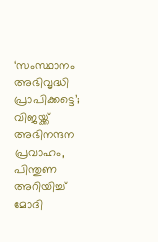‘സംസ്ഥാനം അഭിവൃദ്ധി പ്രാപിക്കട്ടെ’; വിജയ്ക്ക് അഭിനന്ദന പ്രവാഹം, പിന്തുണ അറിയിച്ച് മോദി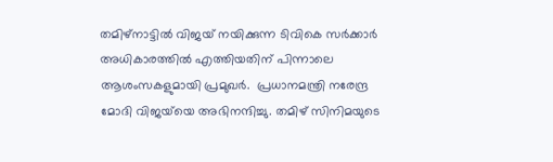തമിഴ്‌നാട്ടിൽ വിജയ് നയിക്കുന്ന ടിവികെ സർക്കാർ അധികാരത്തിൽ എത്തിയതിന് പിന്നാലെ ആശംസകളുമായി പ്രമുഖർ.  പ്രധാനമന്ത്രി നരേന്ദ്ര മോദി വിജയ്‌യെ അഭിനന്ദിച്ചു. തമിഴ് സിനിമയുടെ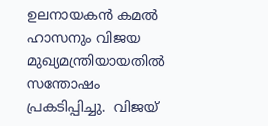ഉലനായകൻ കമൽ ഹാസനും വിജയ മുഖ്യമന്ത്രിയായതിൽ സന്തോഷം പ്രകടിപ്പിച്ചു.  വിജയ്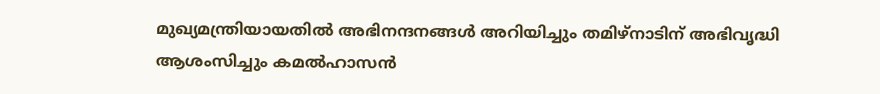മുഖ്യമന്ത്രിയായതിൽ അഭിനന്ദനങ്ങൾ അറിയിച്ചും തമിഴ്‌നാടിന് അഭിവൃദ്ധി ആശംസിച്ചും കമൽഹാസൻ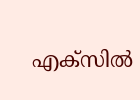എക്‌സിൽ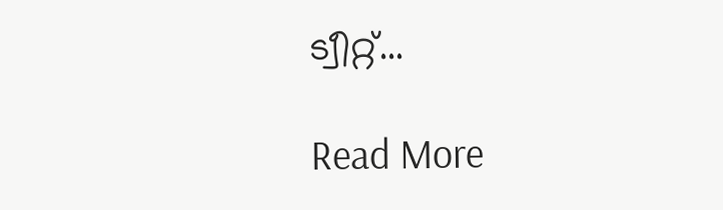ട്വീറ്റ്...

Read More